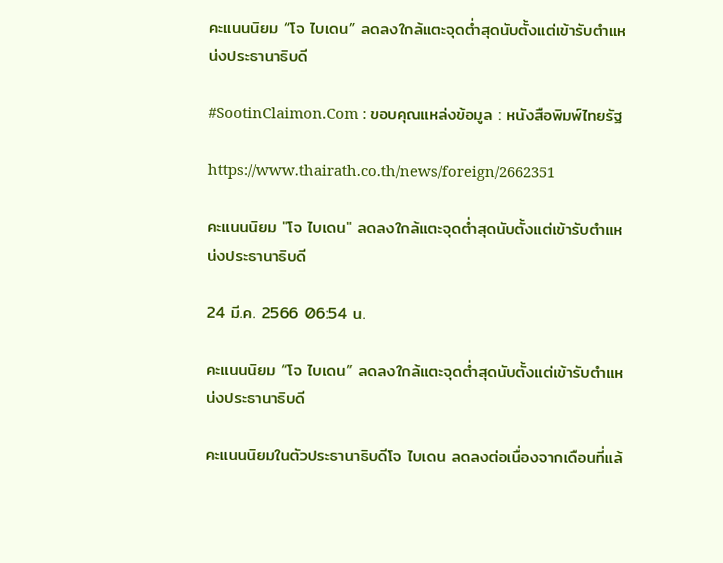คะแนนนิยม “โจ ไบเดน” ลดลงใกล้แตะจุดต่ำสุดนับตั้งแต่เข้ารับตำแหน่งประธานาธิบดี

#SootinClaimon.Com : ขอบคุณแหล่งข้อมูล : หนังสือพิมพ์ไทยรัฐ

https://www.thairath.co.th/news/foreign/2662351

คะแนนนิยม "โจ ไบเดน" ลดลงใกล้แตะจุดต่ำสุดนับตั้งแต่เข้ารับตำแหน่งประธานาธิบดี

24 มี.ค. 2566 06:54 น.

คะแนนนิยม “โจ ไบเดน” ลดลงใกล้แตะจุดต่ำสุดนับตั้งแต่เข้ารับตำแหน่งประธานาธิบดี

คะแนนนิยมในตัวประธานาธิบดีโจ ไบเดน ลดลงต่อเนื่องจากเดือนที่แล้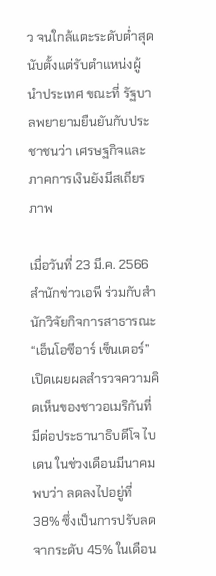ว จนใกล้แตะระดับต่ำสุดนับตั้งแต่รับตำแหน่งผู้นำประเทศ ขณะที่ รัฐบาลพยายามยืนยันกับประชาชนว่า เศรษฐกิจและภาคการเงินยังมีสเถียรภาพ

เมื่อวันที่ 23 มี.ค. 2566 สำนักข่าวเอพี ร่วมกับสำนักวิจัยกิจการสาธารณะ “เอ็นโอซีอาร์ เซ็นเตอร์” เปิดเผยผลสำรวจความคิดเห็นของชาวอเมริกันที่มีต่อประธานาธิบดีโจ ไบเดน ในช่วงเดือนมีนาคม พบว่า ลดลงไปอยู่ที่ 38% ซึ่งเป็นการปรับลดจากระดับ 45% ในเดือน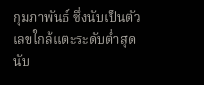กุมภาพันธ์ ซึ่งนับเป็นตัวเลขใกล้แตะระดับต่ำสุดนับ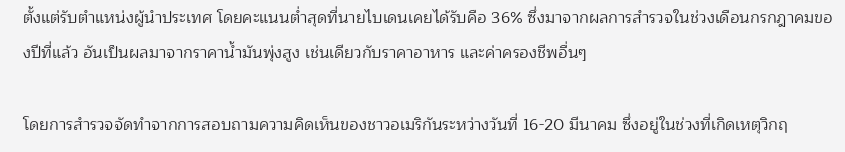ตั้งแต่รับตำแหน่งผู้นำประเทศ โดยคะแนนต่ำสุดที่นายไบเดนเคยได้รับคือ 36% ซึ่งมาจากผลการสำรวจในช่วงเดือนกรกฎาคมของปีที่แล้ว อันเป็นผลมาจากราคาน้ำมันพุ่งสูง เช่นเดียวกับราคาอาหาร และค่าครองชีพอื่นๆ

โดยการสำรวจจัดทำจากการสอบถามความคิดเห็นของชาวอเมริกันระหว่างวันที่ 16-20 มีนาคม ซึ่งอยู่ในช่วงที่เกิดเหตุวิกฤ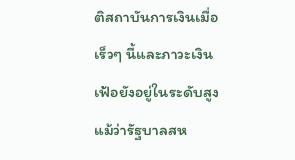ติสถาบันการเงินเมื่อเร็วๆ นี้และภาวะเงินเฟ้อยังอยู่ในระดับสูง แม้ว่ารัฐบาลสห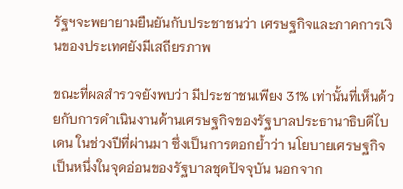รัฐฯจะพยายามยืนยันกับประชาชนว่า เศรษฐกิจและภาคการเงินของประเทศยังมีเสถียรภาพ

ขณะที่ผลสำรวจยังพบว่า มีประชาชนเพียง 31% เท่านั้นที่เห็นด้วยกับการดำเนินงานด้านเศรษฐกิจของรัฐบาลประธานาธิบดีไบเดน ในช่วงปีที่ผ่านมา ซึ่งเป็นการตอกย้ำว่า นโยบายเศรษฐกิจเป็นหนึ่งในจุดอ่อนของรัฐบาลชุดปัจจุบัน นอกจาก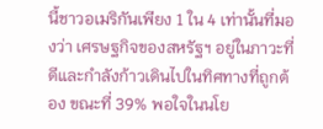นี้ชาวอเมริกันเพียง 1 ใน 4 เท่านั้นที่มองว่า เศรษฐกิจของสหรัฐฯ อยู่ในภาวะที่ดีและกำลังก้าวเดินไปในทิศทางที่ถูกต้อง ขณะที่ 39% พอใจในนโย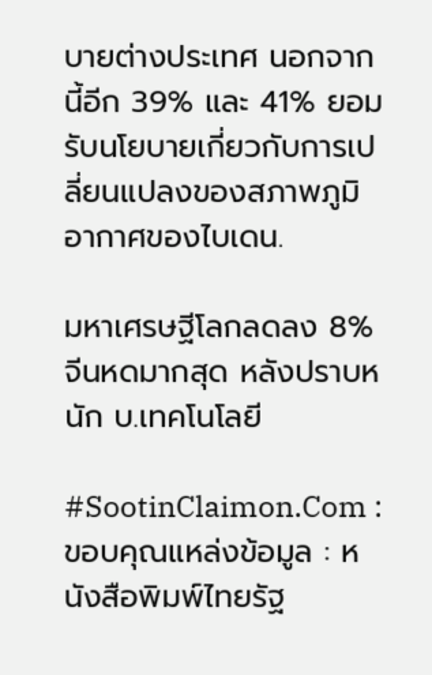บายต่างประเทศ นอกจากนี้อีก 39% และ 41% ยอมรับนโยบายเกี่ยวกับการเปลี่ยนแปลงของสภาพภูมิอากาศของไบเดน.

มหาเศรษฐีโลกลดลง 8% จีนหดมากสุด หลังปราบหนัก บ.เทคโนโลยี

#SootinClaimon.Com : ขอบคุณแหล่งข้อมูล : หนังสือพิมพ์ไทยรัฐ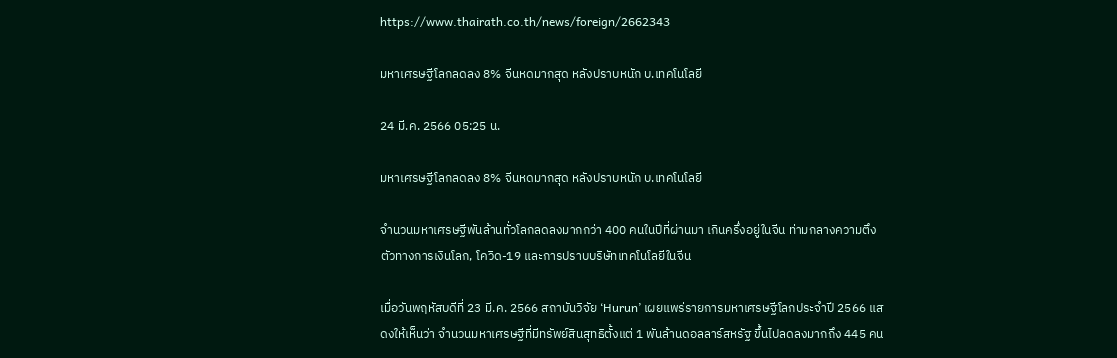https://www.thairath.co.th/news/foreign/2662343

มหาเศรษฐีโลกลดลง 8% จีนหดมากสุด หลังปราบหนัก บ.เทคโนโลยี

24 มี.ค. 2566 05:25 น.

มหาเศรษฐีโลกลดลง 8% จีนหดมากสุด หลังปราบหนัก บ.เทคโนโลยี

จำนวนมหาเศรษฐีพันล้านทั่วโลกลดลงมากกว่า 400 คนในปีที่ผ่านมา เกินครึ่งอยู่ในจีน ท่ามกลางความตึงตัวทางการเงินโลก, โควิด-19 และการปราบบริษัทเทคโนโลยีในจีน

เมื่อวันพฤหัสบดีที่ 23 มี.ค. 2566 สถาบันวิจัย ‘Hurun’ เผยแพร่รายการมหาเศรษฐีโลกประจำปี 2566 แสดงให้เห็นว่า จำนวนมหาเศรษฐีที่มีทรัพย์สินสุทธิตั้งแต่ 1 พันล้านดอลลาร์สหรัฐ ขึ้นไปลดลงมากถึง 445 คน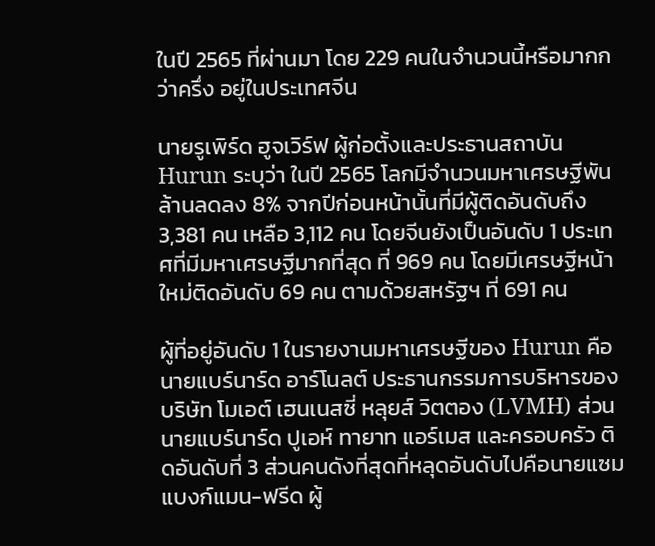ในปี 2565 ที่ผ่านมา โดย 229 คนในจำนวนนี้หรือมากกว่าครึ่ง อยู่ในประเทศจีน

นายรูเพิร์ด ฮูจเวิร์ฟ ผู้ก่อตั้งและประธานสถาบัน Hurun ระบุว่า ในปี 2565 โลกมีจำนวนมหาเศรษฐีพันล้านลดลง 8% จากปีก่อนหน้านั้นที่มีผู้ติดอันดับถึง 3,381 คน เหลือ 3,112 คน โดยจีนยังเป็นอันดับ 1 ประเทศที่มีมหาเศรษฐีมากที่สุด ที่ 969 คน โดยมีเศรษฐีหน้าใหม่ติดอันดับ 69 คน ตามด้วยสหรัฐฯ ที่ 691 คน

ผู้ที่อยู่อันดับ 1 ในรายงานมหาเศรษฐีของ Hurun คือนายแบร์นาร์ด อาร์โนลต์ ประธานกรรมการบริหารของบริษัท โมเอต์ เฮนเนสซี่ หลุยส์ วิตตอง (LVMH) ส่วนนายแบร์นาร์ด ปูเอห์ ทายาท แอร์เมส และครอบครัว ติดอันดับที่ 3 ส่วนคนดังที่สุดที่หลุดอันดับไปคือนายแซม แบงก์แมน-ฟรีด ผู้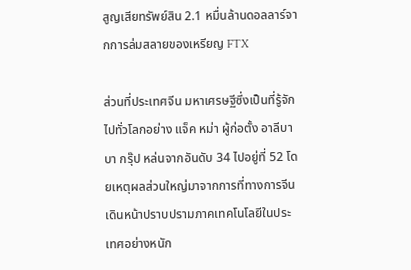สูญเสียทรัพย์สิน 2.1 หมื่นล้านดอลลาร์จากการล่มสลายของเหรียญ FTX

ส่วนที่ประเทศจีน มหาเศรษฐีซึ่งเป็นที่รู้จักไปทั่วโลกอย่าง แจ็ค หม่า ผู้ก่อตั้ง อาลีบาบา กรุ๊ป หล่นจากอันดับ 34 ไปอยู่ที่ 52 โดยเหตุผลส่วนใหญ่มาจากการที่ทางการจีนเดินหน้าปราบปรามภาคเทคโนโลยีในประเทศอย่างหนัก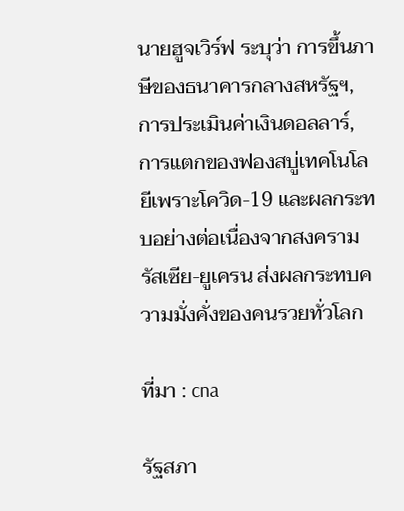นายฮูจเวิร์ฟ ระบุว่า การขึ้นภาษีของธนาคารกลางสหรัฐฯ, การประเมินค่าเงินดอลลาร์, การแตกของฟองสบู่เทคโนโลยีเพราะโควิด-19 และผลกระทบอย่างต่อเนื่องจากสงครามรัสเซีย-ยูเครน ส่งผลกระทบความมั่งคั่งของคนรวยทั่วโลก

ที่มา : cna

รัฐสภา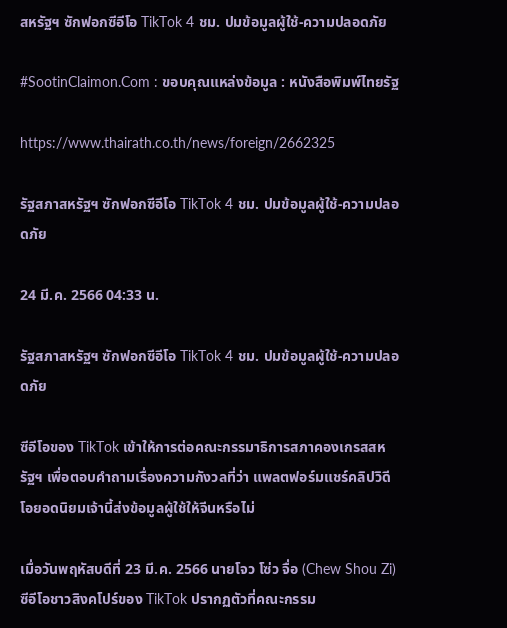สหรัฐฯ ซักฟอกซีอีโอ TikTok 4 ชม. ปมข้อมูลผู้ใช้-ความปลอดภัย

#SootinClaimon.Com : ขอบคุณแหล่งข้อมูล : หนังสือพิมพ์ไทยรัฐ

https://www.thairath.co.th/news/foreign/2662325

รัฐสภาสหรัฐฯ ซักฟอกซีอีโอ TikTok 4 ชม. ปมข้อมูลผู้ใช้-ความปลอดภัย

24 มี.ค. 2566 04:33 น.

รัฐสภาสหรัฐฯ ซักฟอกซีอีโอ TikTok 4 ชม. ปมข้อมูลผู้ใช้-ความปลอดภัย

ซีอีโอของ TikTok เข้าให้การต่อคณะกรรมาธิการสภาคองเกรสสหรัฐฯ เพื่อตอบคำถามเรื่องความกังวลที่ว่า แพลตฟอร์มแชร์คลิปวิดีโอยอดนิยมเจ้านี้ส่งข้อมูลผู้ใช้ให้จีนหรือไม่

เมื่อวันพฤหัสบดีที่ 23 มี.ค. 2566 นายโจว โซ่ว จื่อ (Chew Shou Zi) ซีอีโอชาวสิงคโปร์ของ TikTok ปรากฏตัวที่คณะกรรม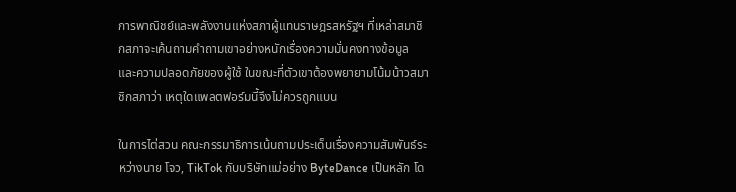การพาณิชย์และพลังงานแห่งสภาผู้แทนราษฎรสหรัฐฯ ที่เหล่าสมาชิกสภาจะเค้นถามคำถามเขาอย่างหนักเรื่องความมั่นคงทางข้อมูล และความปลอดภัยของผู้ใช้ ในขณะที่ตัวเขาต้องพยายามโน้มน้าวสมาชิกสภาว่า เหตุใดแพลตฟอร์มนี้จึงไม่ควรถูกแบน

ในการไต่สวน คณะกรรมาธิการเน้นถามประเด็นเรื่องความสัมพันธ์ระหว่างนาย โจว, TikTok กับบริษัทแม่อย่าง ByteDance เป็นหลัก โด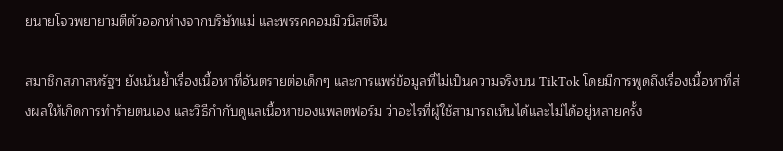ยนายโจวพยายามตีตัวออกห่างจากบริษัทแม่ และพรรคคอมมิวนิสต์จีน

สมาชิกสภาสหรัฐฯ ยังเน้นย้ำเรื่องเนื้อหาที่อันตรายต่อเด็กๆ และการแพร่ข้อมูลที่ไม่เป็นความจริงบน TikTok โดยมีการพูดถึงเรื่องเนื้อหาที่ส่งผลให้เกิดการทำร้ายตนเอง และวิธีกำกับดูแลเนื้อหาของแพลตฟอร์ม ว่าอะไรที่ผู้ใช้สามารถเห็นได้และไม่ได้อยู่หลายครั้ง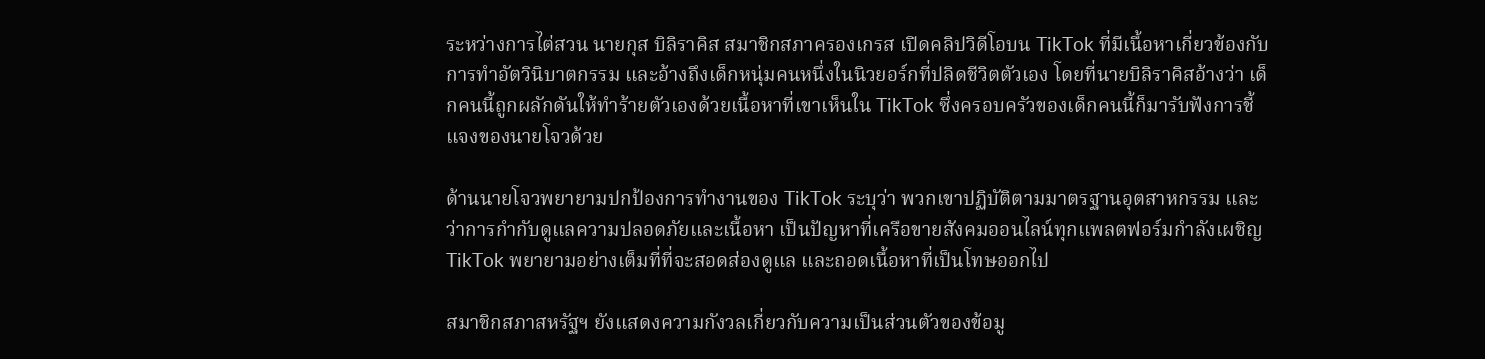ระหว่างการไต่สวน นายกุส บิลิราคิส สมาชิกสภาครองเกรส เปิดคลิปวิดีโอบน TikTok ที่มีเนื้อหาเกี่ยวข้องกับการทำอัตวินิบาตกรรม และอ้างถึงเด็กหนุ่มคนหนึ่งในนิวยอร์กที่ปลิดชีวิตตัวเอง โดยที่นายบิลิราคิสอ้างว่า เด็กคนนี้ถูกผลักดันให้ทำร้ายตัวเองด้วยเนื้อหาที่เขาเห็นใน TikTok ซึ่งครอบครัวของเด็กคนนี้ก็มารับฟังการชี้แจงของนายโจวด้วย

ด้านนายโจวพยายามปกป้องการทำงานของ TikTok ระบุว่า พวกเขาปฏิบัติตามมาตรฐานอุตสาหกรรม และว่าการกำกับดูแลความปลอดภัยและเนื้อหา เป็นปัญหาที่เครือขายสังคมออนไลน์ทุกแพลตฟอร์มกำลังเผชิญ TikTok พยายามอย่างเต็มที่ที่จะสอดส่องดูแล และถอดเนื้อหาที่เป็นโทษออกไป

สมาชิกสภาสหรัฐฯ ยังแสดงความกังวลเกี่ยวกับความเป็นส่วนตัวของข้อมู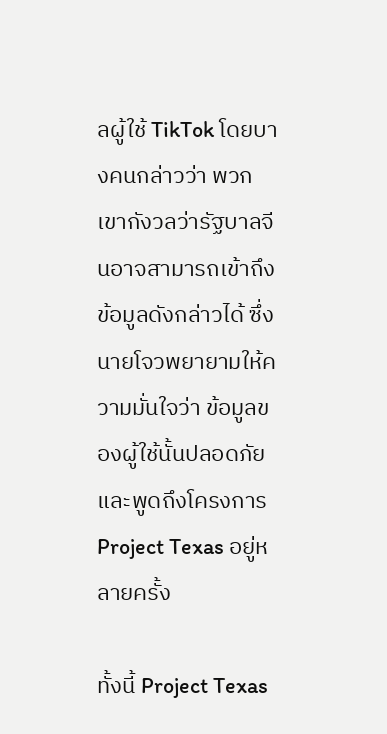ลผู้ใช้ TikTok โดยบางคนกล่าวว่า พวกเขากังวลว่ารัฐบาลจีนอาจสามารถเข้าถึงข้อมูลดังกล่าวได้ ซึ่งนายโจวพยายามให้ความมั่นใจว่า ข้อมูลของผู้ใช้นั้นปลอดภัย และพูดถึงโครงการ Project Texas อยู่หลายครั้ง

ทั้งนี้ Project Texas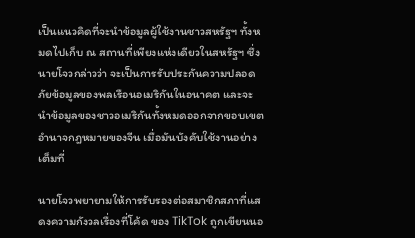เป็นแนวคิดที่จะนำข้อมูลผู้ใช้งานชาวสหรัฐฯ ทั้งหมดไปเก็บ ณ สถานที่เพียงแห่งเดียวในสหรัฐฯ ซึ่งนายโจวกล่าวว่า จะเป็นการรับประกันความปลอดภัยข้อมูลของพลเรือนอเมริกันในอนาคต และจะนำข้อมูลของชาวอเมริกันทั้งหมดออกจากขอบเขตอำนาจกฎหมายของจีน เมื่อมันบังคับใช้งานอย่างเต็มที่

นายโจวพยายามให้การรับรองต่อสมาชิกสภาที่แสดงความกังวลเรื่องที่โค้ด ของ TikTok ถูกเขียนนอ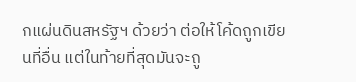กแผ่นดินสหรัฐฯ ด้วยว่า ต่อให้โค้ดถูกเขียนที่อื่น แต่ในท้ายที่สุดมันจะถู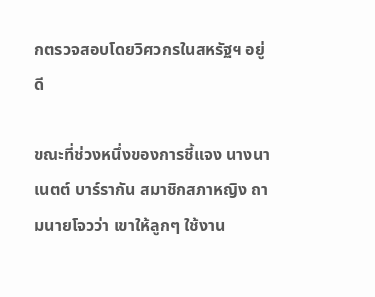กตรวจสอบโดยวิศวกรในสหรัฐฯ อยู่ดี

ขณะที่ช่วงหนึ่งของการชี้แจง นางนาเนตต์ บาร์รากัน สมาชิกสภาหญิง ถามนายโจวว่า เขาให้ลูกๆ ใช้งาน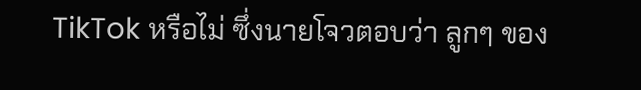TikTok หรือไม่ ซึ่งนายโจวตอบว่า ลูกๆ ของ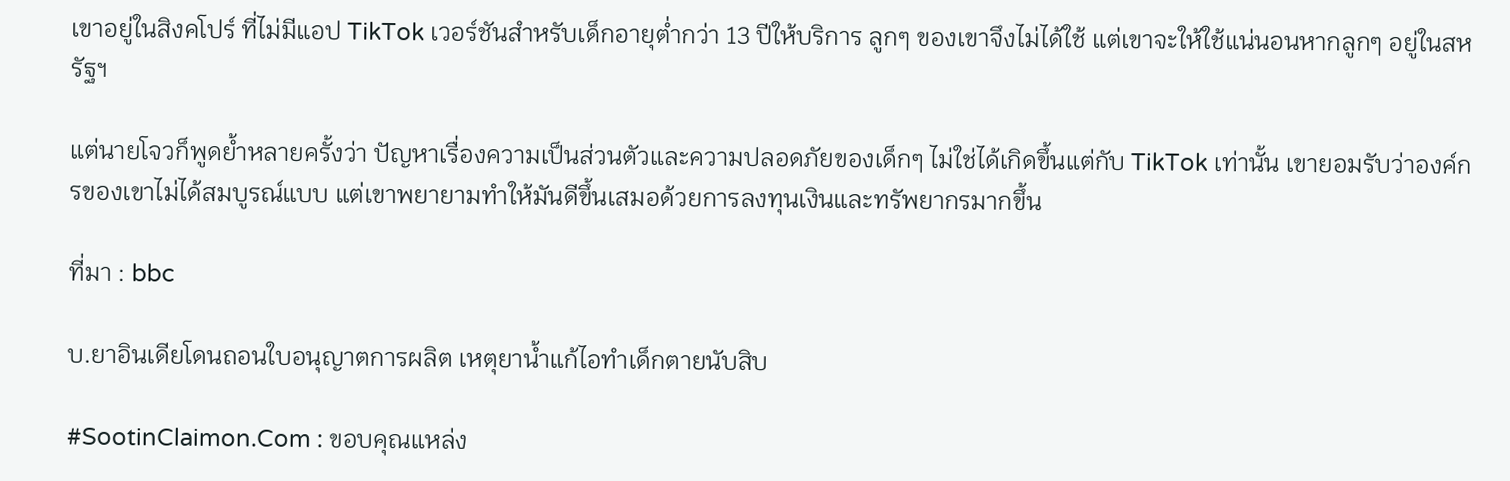เขาอยู่ในสิงคโปร์ ที่ไม่มีแอป TikTok เวอร์ชันสำหรับเด็กอายุต่ำกว่า 13 ปีให้บริการ ลูกๆ ของเขาจึงไม่ได้ใช้ แต่เขาจะให้ใช้แน่นอนหากลูกๆ อยู่ในสหรัฐฯ

แต่นายโจวก็พูดย้ำหลายครั้งว่า ปัญหาเรื่องความเป็นส่วนตัวและความปลอดภัยของเด็กๆ ไม่ใช่ได้เกิดขึ้นแต่กับ TikTok เท่านั้น เขายอมรับว่าองค์กรของเขาไม่ได้สมบูรณ์แบบ แต่เขาพยายามทำให้มันดีขึ้นเสมอด้วยการลงทุนเงินและทรัพยากรมากขึ้น

ที่มา : bbc

บ.ยาอินเดียโดนถอนใบอนุญาตการผลิต เหตุยาน้ำแก้ไอทำเด็กตายนับสิบ

#SootinClaimon.Com : ขอบคุณแหล่ง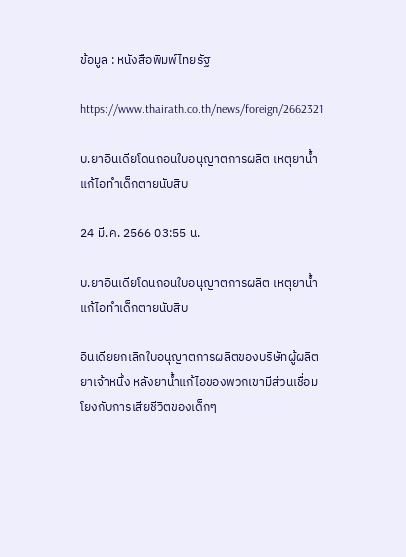ข้อมูล : หนังสือพิมพ์ไทยรัฐ

https://www.thairath.co.th/news/foreign/2662321

บ.ยาอินเดียโดนถอนใบอนุญาตการผลิต เหตุยาน้ำแก้ไอทำเด็กตายนับสิบ

24 มี.ค. 2566 03:55 น.

บ.ยาอินเดียโดนถอนใบอนุญาตการผลิต เหตุยาน้ำแก้ไอทำเด็กตายนับสิบ

อินเดียยกเลิกใบอนุญาตการผลิตของบริษัทผู้ผลิตยาเจ้าหนึ่ง หลังยาน้ำแก้ไอของพวกเขามีส่วนเชื่อมโยงกับการเสียชีวิตของเด็กๆ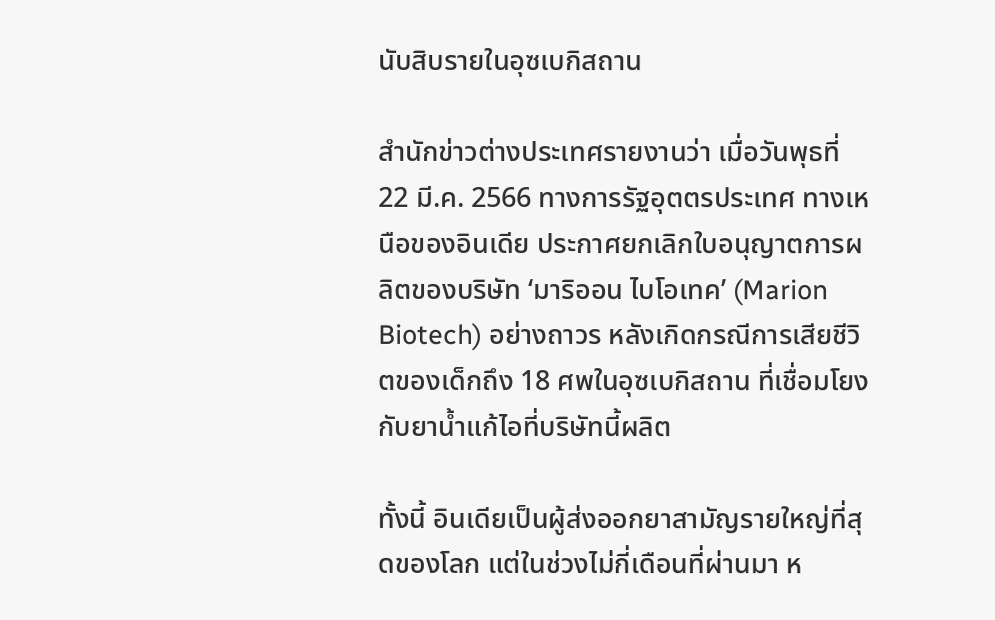นับสิบรายในอุซเบกิสถาน

สำนักข่าวต่างประเทศรายงานว่า เมื่อวันพุธที่ 22 มี.ค. 2566 ทางการรัฐอุตตรประเทศ ทางเหนือของอินเดีย ประกาศยกเลิกใบอนุญาตการผลิตของบริษัท ‘มาริออน ไบโอเทค’ (Marion Biotech) อย่างถาวร หลังเกิดกรณีการเสียชีวิตของเด็กถึง 18 ศพในอุซเบกิสถาน ที่เชื่อมโยงกับยาน้ำแก้ไอที่บริษัทนี้ผลิต

ทั้งนี้ อินเดียเป็นผู้ส่งออกยาสามัญรายใหญ่ที่สุดของโลก แต่ในช่วงไม่กี่เดือนที่ผ่านมา ห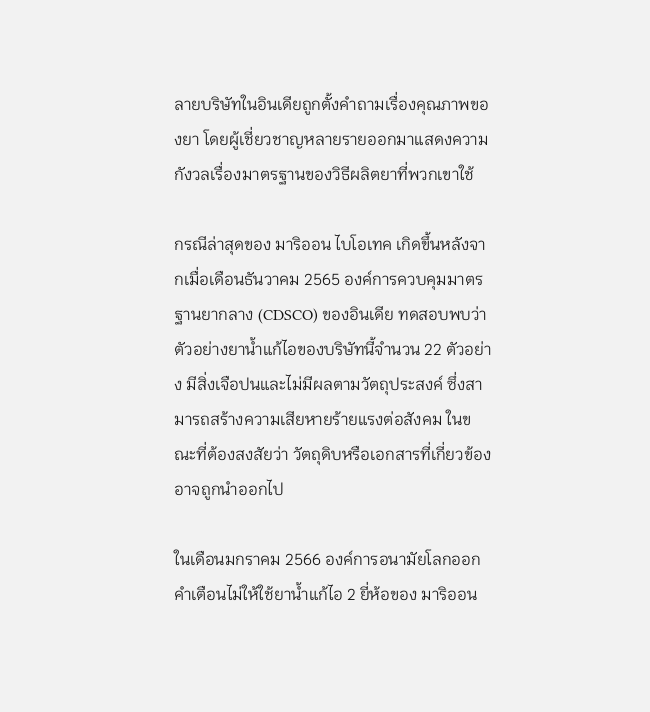ลายบริษัทในอินเดียถูกตั้งคำถามเรื่องคุณภาพของยา โดยผู้เชี่ยวชาญหลายรายออกมาแสดงความกังวลเรื่องมาตรฐานของวิธีผลิตยาที่พวกเขาใช้

กรณีล่าสุดของ มาริออน ไบโอเทค เกิดขึ้นหลังจากเมื่อเดือนธันวาคม 2565 องค์การควบคุมมาตรฐานยากลาง (CDSCO) ของอินเดีย ทดสอบพบว่าตัวอย่างยาน้ำแก้ไอของบริษัทนี้จำนวน 22 ตัวอย่าง มีสิ่งเจือปนและไม่มีผลตามวัตถุประสงค์ ซึ่งสามารถสร้างความเสียหายร้ายแรงต่อสังคม ในขณะที่ต้องสงสัยว่า วัตถุดิบหรือเอกสารที่เกี่ยวข้องอาจถูกนำออกไป

ในเดือนมกราคม 2566 องค์การอนามัยโลกออกคำเตือนไม่ให้ใช้ยาน้ำแก้ไอ 2 ยี่ห้อของ มาริออน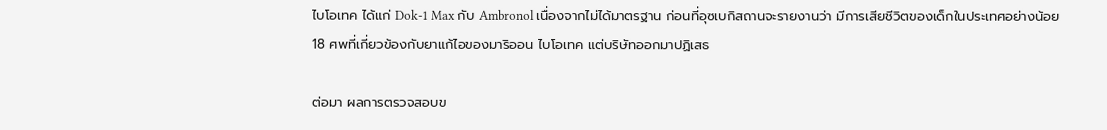ไบโอเทค ได้แก่ Dok-1 Max กับ Ambronol เนื่องจากไม่ได้มาตรฐาน ก่อนที่อุซเบกิสถานจะรายงานว่า มีการเสียชีวิตของเด็กในประเทศอย่างน้อย 18 ศพที่เกี่ยวข้องกับยาแก้ไอของมาริออน ไบโอเทค แต่บริษัทออกมาปฏิเสธ

ต่อมา ผลการตรวจสอบข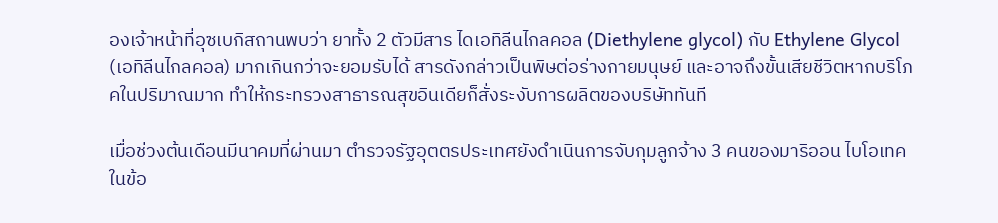องเจ้าหน้าที่อุซเบกิสถานพบว่า ยาทั้ง 2 ตัวมีสาร ไดเอทิลีนไกลคอล (Diethylene glycol) กับ Ethylene Glycol (เอทิลีนไกลคอล) มากเกินกว่าจะยอมรับได้ สารดังกล่าวเป็นพิษต่อร่างกายมนุษย์ และอาจถึงขั้นเสียชีวิตหากบริโภคในปริมาณมาก ทำให้กระทรวงสาธารณสุขอินเดียก็สั่งระงับการผลิตของบริษัททันที

เมื่อช่วงต้นเดือนมีนาคมที่ผ่านมา ตำรวจรัฐอุตตรประเทศยังดำเนินการจับกุมลูกจ้าง 3 คนของมาริออน ไบโอเทค ในข้อ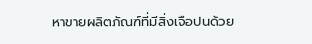หาขายผลิตภัณฑ์ที่มีสิ่งเจือปนด้วย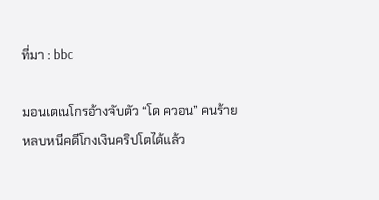ที่มา : bbc

มอนเตเนโกรอ้างจับตัว “โด ควอน” คนร้ายหลบหนีคดีโกงเงินคริปโตได้แล้ว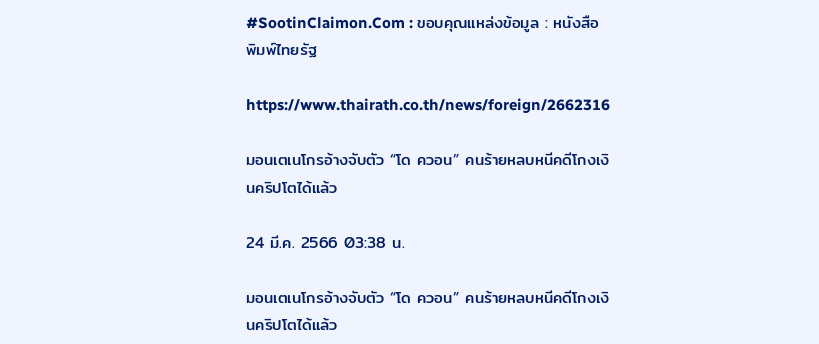#SootinClaimon.Com : ขอบคุณแหล่งข้อมูล : หนังสือพิมพ์ไทยรัฐ

https://www.thairath.co.th/news/foreign/2662316

มอนเตเนโกรอ้างจับตัว “โด ควอน” คนร้ายหลบหนีคดีโกงเงินคริปโตได้แล้ว

24 มี.ค. 2566 03:38 น.

มอนเตเนโกรอ้างจับตัว “โด ควอน” คนร้ายหลบหนีคดีโกงเงินคริปโตได้แล้ว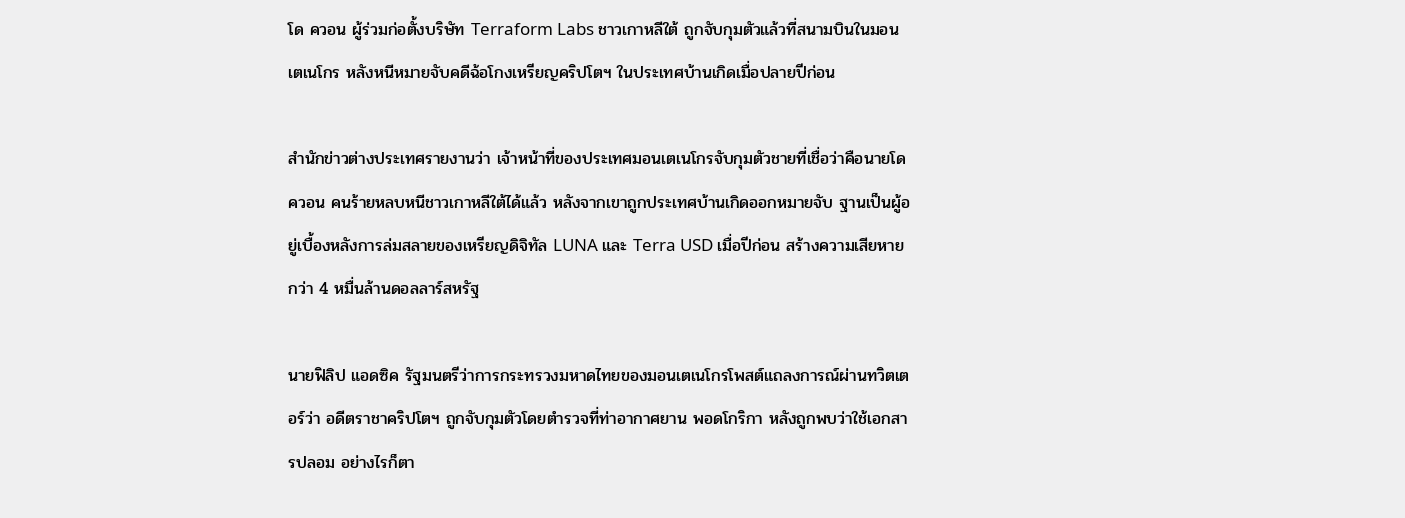โด ควอน ผู้ร่วมก่อตั้งบริษัท Terraform Labs ชาวเกาหลีใต้ ถูกจับกุมตัวแล้วที่สนามบินในมอนเตเนโกร หลังหนีหมายจับคดีฉ้อโกงเหรียญคริปโตฯ ในประเทศบ้านเกิดเมื่อปลายปีก่อน

สำนักข่าวต่างประเทศรายงานว่า เจ้าหน้าที่ของประเทศมอนเตเนโกรจับกุมตัวชายที่เชื่อว่าคือนายโด ควอน คนร้ายหลบหนีชาวเกาหลีใต้ได้แล้ว หลังจากเขาถูกประเทศบ้านเกิดออกหมายจับ ฐานเป็นผู้อยู่เบื้องหลังการล่มสลายของเหรียญดิจิทัล LUNA และ Terra USD เมื่อปีก่อน สร้างความเสียหายกว่า 4 หมื่นล้านดอลลาร์สหรัฐ

นายฟิลิป แอดซิค รัฐมนตรีว่าการกระทรวงมหาดไทยของมอนเตเนโกรโพสต์แถลงการณ์ผ่านทวิตเตอร์ว่า อดีตราชาคริปโตฯ ถูกจับกุมตัวโดยตำรวจที่ท่าอากาศยาน พอดโกริกา หลังถูกพบว่าใช้เอกสารปลอม อย่างไรก็ตา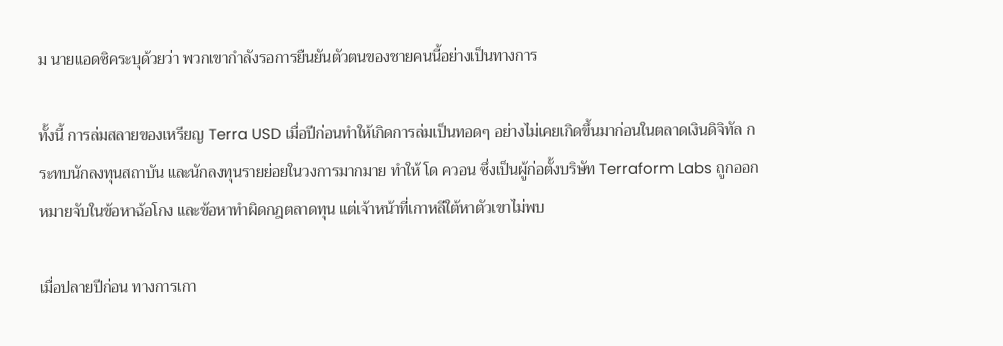ม นายแอดซิคระบุด้วยว่า พวกเขากำลังรอการยืนยันตัวตนของชายคนนี้อย่างเป็นทางการ

ทั้งนี้ การล่มสลายของเหรียญ Terra USD เมื่อปีก่อนทำให้เกิดการล่มเป็นทอดๆ อย่างไม่เคยเกิดขึ้นมาก่อนในตลาดเงินดิจิทัล กระทบนักลงทุนสถาบัน และนักลงทุนรายย่อยในวงการมากมาย ทำให้ โด ควอน ซึ่งเป็นผู้ก่อตั้งบริษัท Terraform Labs ถูกออกหมายจับในข้อหาฉ้อโกง และข้อหาทำผิดกฎตลาดทุน แต่เจ้าหน้าที่เกาหลีใต้หาตัวเขาไม่พบ

เมื่อปลายปีก่อน ทางการเกา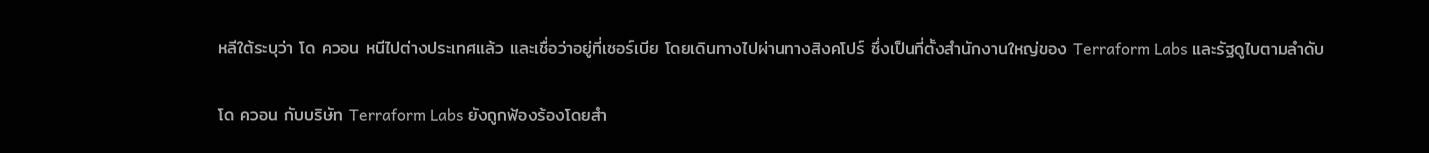หลีใต้ระบุว่า โด ควอน หนีไปต่างประเทศแล้ว และเชื่อว่าอยู่ที่เซอร์เบีย โดยเดินทางไปผ่านทางสิงคโปร์ ซึ่งเป็นที่ตั้งสำนักงานใหญ่ของ Terraform Labs และรัฐดูไบตามลำดับ

โด ควอน กับบริษัท Terraform Labs ยังถูกฟ้องร้องโดยสำ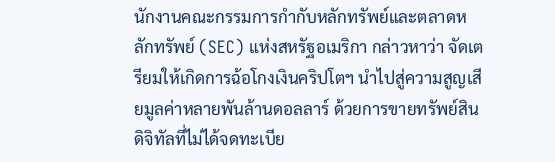นักงานคณะกรรมการกำกับหลักทรัพย์และตลาดหลักทรัพย์ (SEC) แห่งสหรัฐอเมริกา กล่าวหาว่า จัดเตรียมให้เกิดการฉ้อโกงเงินคริปโตฯ นำไปสู่ความสูญเสียมูลค่าหลายพันล้านดอลลาร์ ด้วยการขายทรัพย์สินดิจิทัลที่ไม่ได้จดทะเบีย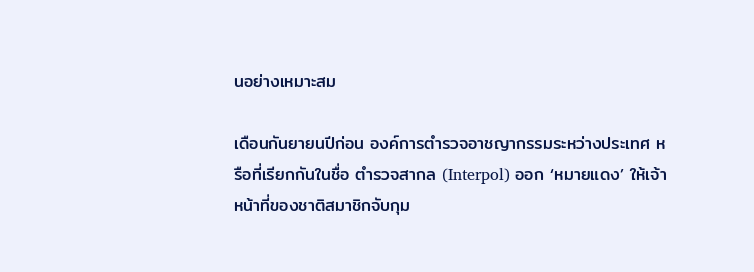นอย่างเหมาะสม

เดือนกันยายนปีก่อน องค์การตำรวจอาชญากรรมระหว่างประเทศ หรือที่เรียกกันในชื่อ ตำรวจสากล (Interpol) ออก ‘หมายแดง’ ให้เจ้าหน้าที่ของชาติสมาชิกจับกุม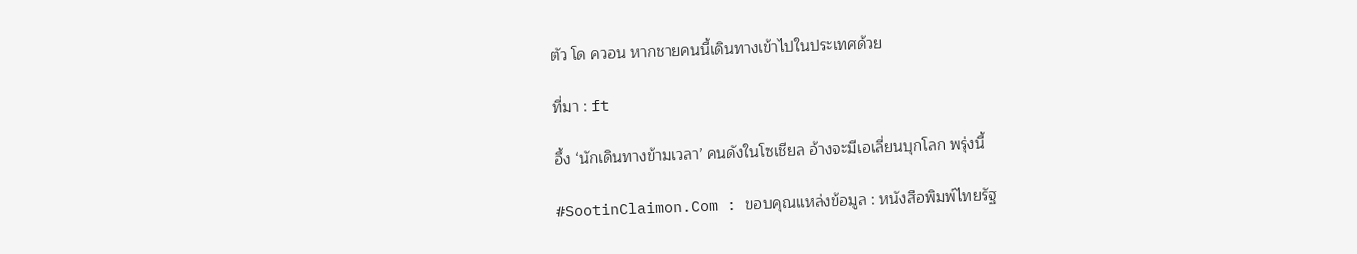ตัว โด ควอน หากชายคนนี้เดินทางเข้าไปในประเทศด้วย

ที่มา : ft

อึ้ง ‘นักเดินทางข้ามเวลา’ คนดังในโซเชียล อ้างจะมีเอเลี่ยนบุกโลก พรุ่งนี้

#SootinClaimon.Com : ขอบคุณแหล่งข้อมูล : หนังสือพิมพ์ไทยรัฐ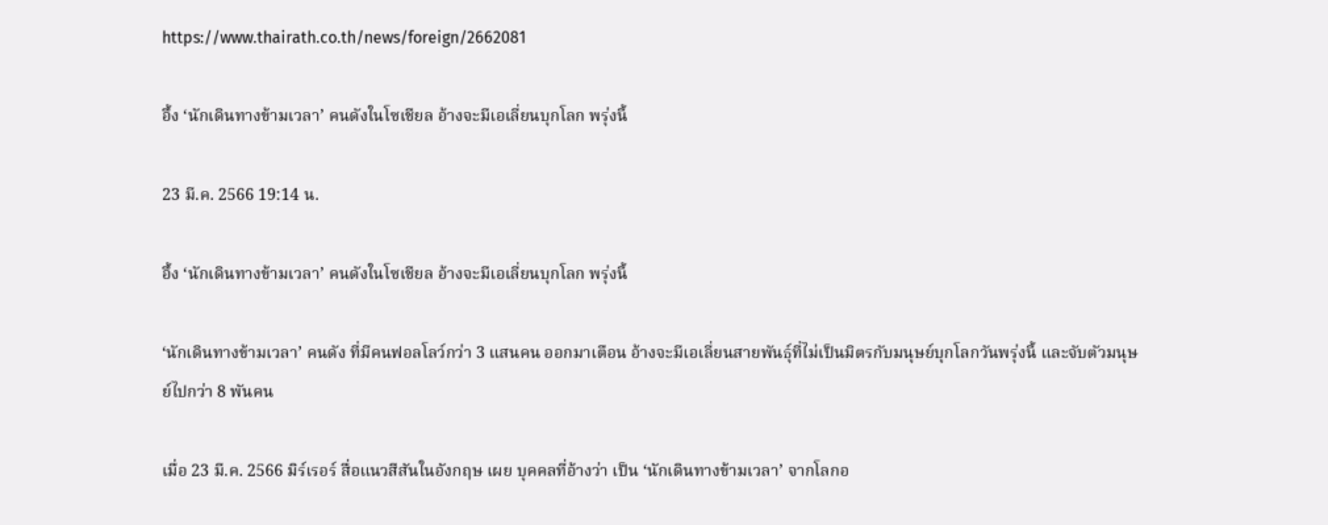https://www.thairath.co.th/news/foreign/2662081

อึ้ง ‘นักเดินทางข้ามเวลา’ คนดังในโซเชียล อ้างจะมีเอเลี่ยนบุกโลก พรุ่งนี้

23 มี.ค. 2566 19:14 น.

อึ้ง ‘นักเดินทางข้ามเวลา’ คนดังในโซเชียล อ้างจะมีเอเลี่ยนบุกโลก พรุ่งนี้

‘นักเดินทางข้ามเวลา’ คนดัง ที่มีคนฟอลโลว์กว่า 3 แสนคน ออกมาเตือน อ้างจะมีเอเลี่ยนสายพันธุ์ที่ไม่เป็นมิตรกับมนุษย์บุกโลกวันพรุ่งนี้ และจับตัวมนุษย์ไปกว่า 8 พันคน

เมื่อ 23 มี.ค. 2566 มิร์เรอร์ สื่อแนวสีสันในอังกฤษ เผย บุคคลที่อ้างว่า เป็น ‘นักเดินทางข้ามเวลา’ จากโลกอ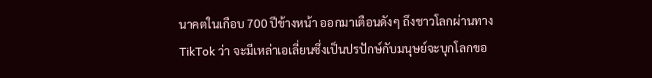นาคตในเกือบ 700 ปีข้างหน้า ออกมาเตือนดังๆ ถึงชาวโลกผ่านทาง TikTok ว่า จะมีเหล่าเอเลี่ยนซึ่งเป็นปรปักษ์กับมนุษย์จะบุกโลกขอ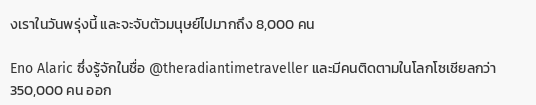งเราในวันพรุ่งนี้ และจะจับตัวมนุษย์ไปมากถึง 8,000 คน

Eno Alaric ซึ่งรู้จักในชื่อ @theradiantimetraveller และมีคนติดตามในโลกโซเชียลกว่า 350,000 คน ออก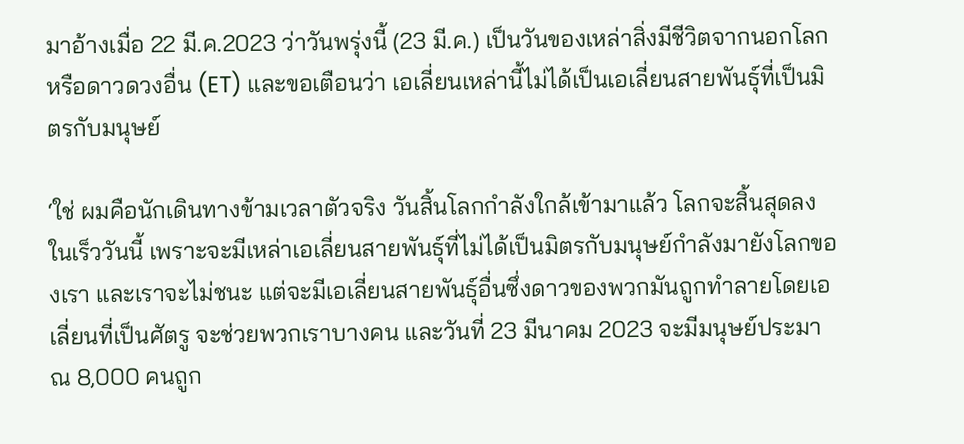มาอ้างเมื่อ 22 มี.ค.2023 ว่าวันพรุ่งนี้ (23 มี.ค.) เป็นวันของเหล่าสิ่งมีชีวิตจากนอกโลกหรือดาวดวงอื่น (ET) และขอเตือนว่า เอเลี่ยนเหล่านี้ไม่ได้เป็นเอเลี่ยนสายพันธุ์ที่เป็นมิตรกับมนุษย์

‘ใช่ ผมคือนักเดินทางข้ามเวลาตัวจริง วันสิ้นโลกกำลังใกล้เข้ามาแล้ว โลกจะสิ้นสุดลงในเร็ววันนี้ เพราะจะมีเหล่าเอเลี่ยนสายพันธุ์ที่ไม่ได้เป็นมิตรกับมนุษย์กำลังมายังโลกของเรา และเราจะไม่ชนะ แต่จะมีเอเลี่ยนสายพันธุ์อื่นซึ่งดาวของพวกมันถูกทำลายโดยเอเลี่ยนที่เป็นศัตรู จะช่วยพวกเราบางคน และวันที่ 23 มีนาคม 2023 จะมีมนุษย์ประมาณ 8,000 คนถูก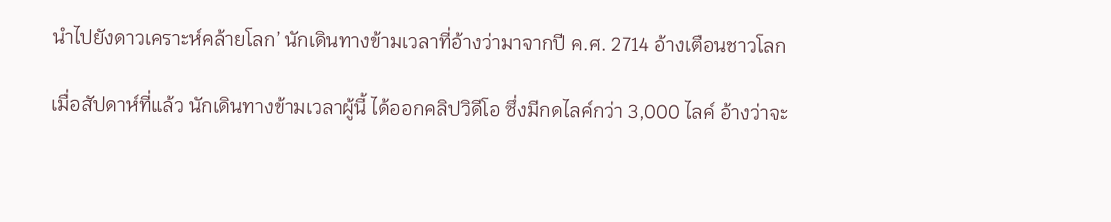นำไปยังดาวเคราะห์คล้ายโลก’ นักเดินทางข้ามเวลาที่อ้างว่ามาจากปี ค.ศ. 2714 อ้างเตือนชาวโลก

เมื่อสัปดาห์ที่แล้ว นักเดินทางข้ามเวลาผู้นี้ ได้ออกคลิปวิดีโอ ซึ่งมีกดไลค์กว่า 3,000 ไลค์ อ้างว่าจะ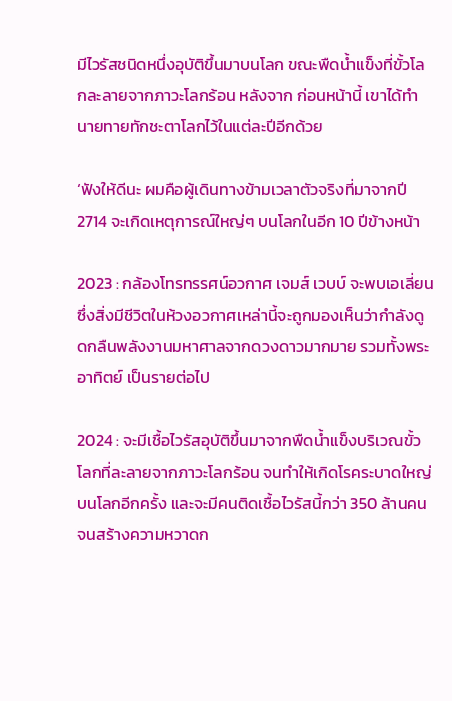มีไวรัสชนิดหนึ่งอุบัติขึ้นมาบนโลก ขณะพืดน้ำแข็งที่ขั้วโลกละลายจากภาวะโลกร้อน หลังจาก ก่อนหน้านี้ เขาได้ทำนายทายทักชะตาโลกไว้ในแต่ละปีอีกด้วย

‘ฟังให้ดีนะ ผมคือผู้เดินทางข้ามเวลาตัวจริงที่มาจากปี 2714 จะเกิดเหตุการณ์ใหญ่ๆ บนโลกในอีก 10 ปีข้างหน้า

2023 : กล้องโทรทรรศน์อวกาศ เจมส์ เวบบ์ จะพบเอเลี่ยน ซึ่งสิ่งมีชีวิตในห้วงอวกาศเหล่านี้จะถูกมองเห็นว่ากำลังดูดกลืนพลังงานมหาศาลจากดวงดาวมากมาย รวมทั้งพระอาทิตย์ เป็นรายต่อไป

2024 : จะมีเชื้อไวรัสอุบัติขึ้นมาจากพืดน้ำแข็งบริเวณขั้วโลกที่ละลายจากภาวะโลกร้อน จนทำให้เกิดโรคระบาดใหญ่บนโลกอีกครั้ง และจะมีคนติดเชื้อไวรัสนี้กว่า 350 ล้านคน จนสร้างความหวาดก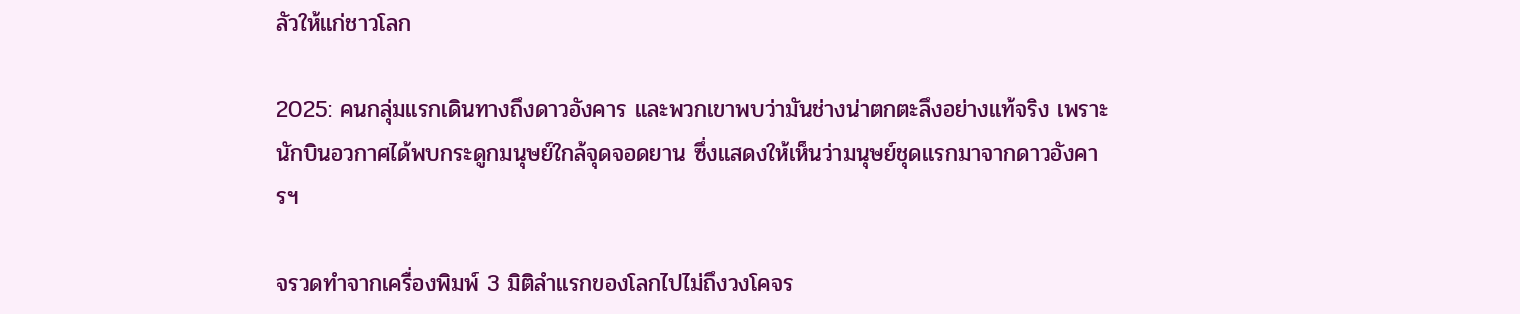ลัวให้แก่ชาวโลก

2025: คนกลุ่มแรกเดินทางถึงดาวอังคาร และพวกเขาพบว่ามันช่างน่าตกตะลึงอย่างแท้จริง เพราะนักบินอวกาศได้พบกระดูกมนุษย์ใกล้จุดจอดยาน ซึ่งแสดงให้เห็นว่ามนุษย์ชุดแรกมาจากดาวอังคารฯ

จรวดทำจากเครื่องพิมพ์ 3 มิติลำแรกของโลกไปไม่ถึงวงโคจร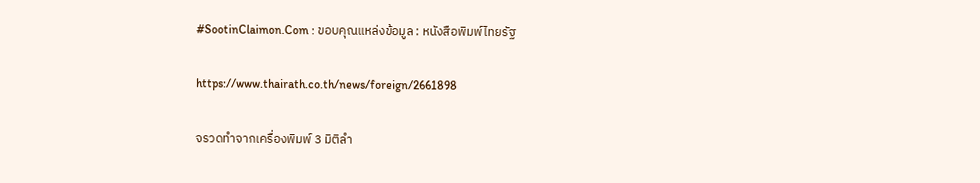#SootinClaimon.Com : ขอบคุณแหล่งข้อมูล : หนังสือพิมพ์ไทยรัฐ

https://www.thairath.co.th/news/foreign/2661898

จรวดทำจากเครื่องพิมพ์ 3 มิติลำ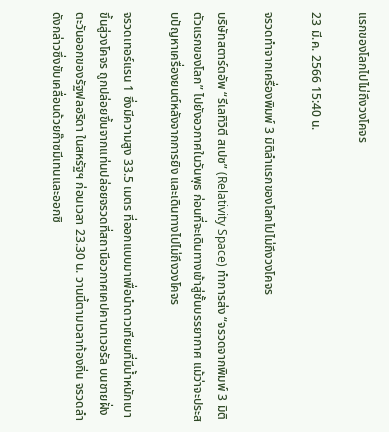แรกของโลกไปไม่ถึงวงโคจร

23 มี.ค. 2566 15:40 น.

จรวดทำจากเครื่องพิมพ์ 3 มิติลำแรกของโลกไปไม่ถึงวงโคจร

บริษัทสตาร์ตอัพ “รีเลทิวิตี สเปซ” (Relativity Space) ทำการส่ง “จรวดจากพิมพ์ 3 มิติตัวแรกของโลก” ไปยังอวกาศในวันพุธ ก่อนที่จะเดินทางเข้าสู่ชั้นบรรยากาศ แม้ว่าจะประสบปัญหาเครื่องยนต์หลังจากการยิง และเดินทางไปไม่ถึงวงโคจร

จรวดเทอร์แรน 1 ซึ่งมีความสูง 33.5 เมตร ที่ออกแบบมาเพื่อนำดาวเทียมที่มีน้ำหนักเบาขึ้นสู่วงโคจร ถูกปล่อยขึ้นจากแท่นปล่อยจรวดที่สถานีอวกาศเคปคานาเวอรัล บนชายฝั่งตะวันออกของรัฐฟลอริดา ในสหรัฐฯ ก่อนเวลา 23.30 น. วานนี้ตามเวลาท้องถิ่น จรวดลำดังกล่าวซึ่งขับเคลื่อนด้วยก๊าซมีเทนและออกซิ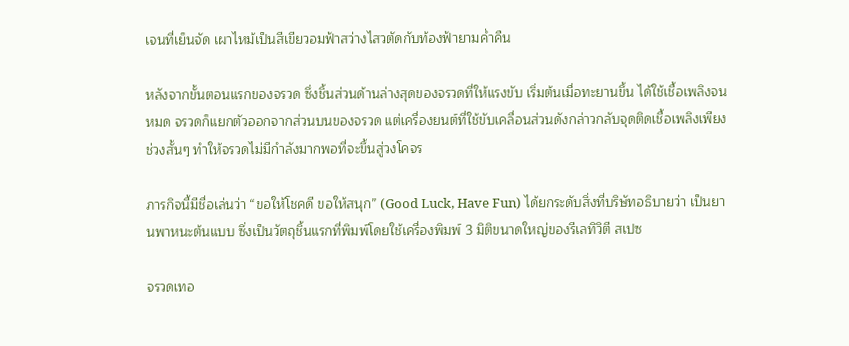เจนที่เย็นจัด เผาไหม้เป็นสีเขียวอมฟ้าสว่างไสวตัดกับท้องฟ้ายามค่ำคืน

หลังจากขั้นตอนแรกของจรวด ซึ่งชิ้นส่วนด้านล่างสุดของจรวดที่ให้แรงขับ เริ่มต้นเมื่อทะยานขึ้น ได้ใช้เชื้อเพลิงจนหมด จรวดก็แยกตัวออกจากส่วนบนของจรวด แต่เครื่องยนต์ที่ใช้ขับเคลื่อนส่วนดังกล่าวกลับจุดติดเชื้อเพลิงเพียงช่วงสั้นๆ ทำให้จรวดไม่มีกำลังมากพอที่จะขึ้นสู่วงโคจร

ภารกิจนี้มีชื่อเล่นว่า “ขอให้โชคดี ขอให้สนุก” (Good Luck, Have Fun) ได้ยกระดับสิ่งที่บริษัทอธิบายว่า เป็นยานพาหนะต้นแบบ ซึ่งเป็นวัตถุชิ้นแรกที่พิมพ์โดยใช้เครื่องพิมพ์ 3 มิติขนาดใหญ่ของรีเลทิวิตี สเปซ

จรวดเทอ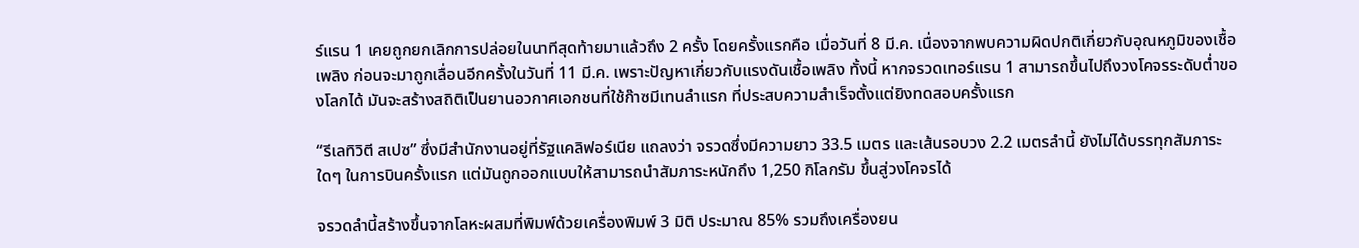ร์แรน 1 เคยถูกยกเลิกการปล่อยในนาทีสุดท้ายมาแล้วถึง 2 ครั้ง โดยครั้งแรกคือ เมื่อวันที่ 8 มี.ค. เนื่องจากพบความผิดปกติเกี่ยวกับอุณหภูมิของเชื้อเพลิง ก่อนจะมาถูกเลื่อนอีกครั้งในวันที่ 11 มี.ค. เพราะปัญหาเกี่ยวกับแรงดันเชื้อเพลิง ทั้งนี้ หากจรวดเทอร์แรน 1 สามารถขึ้นไปถึงวงโคจรระดับต่ำของโลกได้ มันจะสร้างสถิติเป็นยานอวกาศเอกชนที่ใช้ก๊าซมีเทนลำแรก ที่ประสบความสำเร็จตั้งแต่ยิงทดสอบครั้งแรก

“รีเลทิวิตี สเปซ” ซึ่งมีสำนักงานอยู่ที่รัฐแคลิฟอร์เนีย แถลงว่า จรวดซึ่งมีความยาว 33.5 เมตร และเส้นรอบวง 2.2 เมตรลำนี้ ยังไม่ได้บรรทุกสัมภาระใดๆ ในการบินครั้งแรก แต่มันถูกออกแบบให้สามารถนำสัมภาระหนักถึง 1,250 กิโลกรัม ขึ้นสู่วงโคจรได้

จรวดลำนี้สร้างขึ้นจากโลหะผสมที่พิมพ์ด้วยเครื่องพิมพ์ 3 มิติ ประมาณ 85% รวมถึงเครื่องยน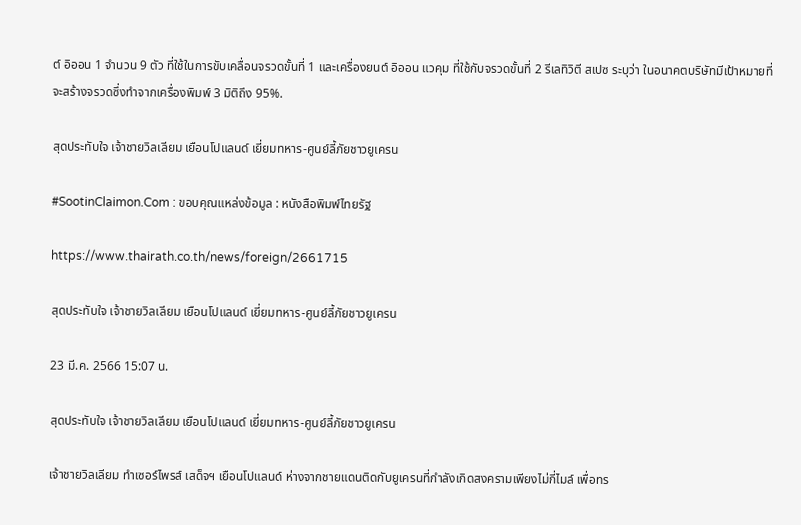ต์ อิออน 1 จำนวน 9 ตัว ที่ใช้ในการขับเคลื่อนจรวดขั้นที่ 1 และเครื่องยนต์ อิออน แวคุม ที่ใช้กับจรวดขั้นที่ 2 รีเลทิวิตี สเปซ ระบุว่า ในอนาคตบริษัทมีเป้าหมายที่จะสร้างจรวดซึ่งทำจากเครื่องพิมพ์ 3 มิติถึง 95%.

สุดประทับใจ เจ้าชายวิลเลียม เยือนโปแลนด์ เยี่ยมทหาร-ศูนย์ลี้ภัยชาวยูเครน

#SootinClaimon.Com : ขอบคุณแหล่งข้อมูล : หนังสือพิมพ์ไทยรัฐ

https://www.thairath.co.th/news/foreign/2661715

สุดประทับใจ เจ้าชายวิลเลียม เยือนโปแลนด์ เยี่ยมทหาร-ศูนย์ลี้ภัยชาวยูเครน

23 มี.ค. 2566 15:07 น.

สุดประทับใจ เจ้าชายวิลเลียม เยือนโปแลนด์ เยี่ยมทหาร-ศูนย์ลี้ภัยชาวยูเครน

เจ้าชายวิลเลียม ทำเซอร์ไพรส์ เสด็จฯ เยือนโปแลนด์ ห่างจากชายแดนติดกับยูเครนที่กำลังเกิดสงครามเพียงไม่กี่ไมล์ เพื่อทร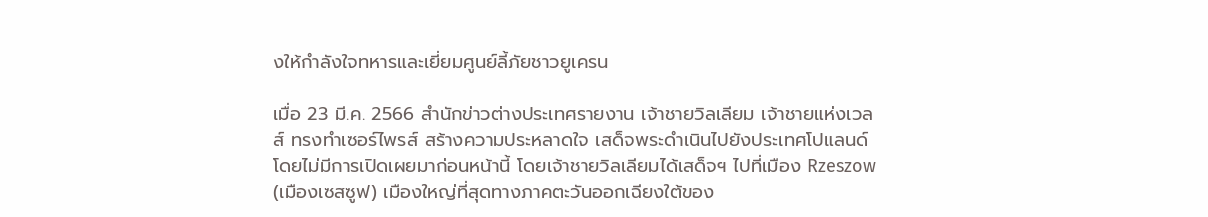งให้กำลังใจทหารและเยี่ยมศูนย์ลี้ภัยชาวยูเครน

เมื่อ 23 มี.ค. 2566 สำนักข่าวต่างประเทศรายงาน เจ้าชายวิลเลียม เจ้าชายแห่งเวลส์ ทรงทำเซอร์ไพรส์ สร้างความประหลาดใจ เสด็จพระดำเนินไปยังประเทศโปแลนด์ โดยไม่มีการเปิดเผยมาก่อนหน้านี้ โดยเจ้าชายวิลเลียมได้เสด็จฯ ไปที่เมือง Rzeszow (เมืองเซสซูฟ) เมืองใหญ่ที่สุดทางภาคตะวันออกเฉียงใต้ของ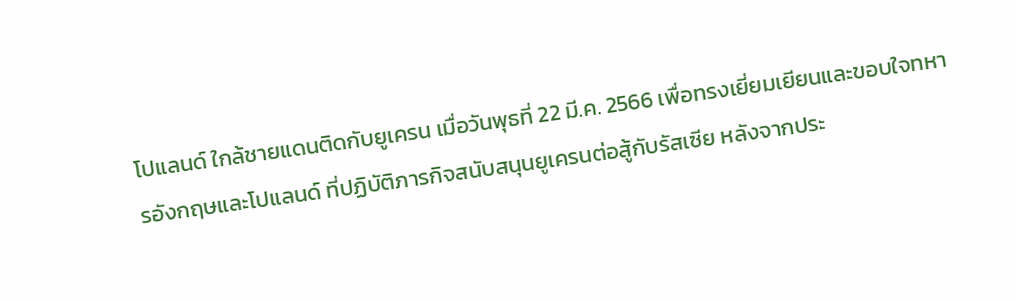โปแลนด์ ใกล้ชายแดนติดกับยูเครน เมื่อวันพุธที่ 22 มี.ค. 2566 เพื่อทรงเยี่ยมเยียนและขอบใจทหารอังกฤษและโปแลนด์ ที่ปฏิบัติภารกิจสนับสนุนยูเครนต่อสู้กับรัสเซีย หลังจากประ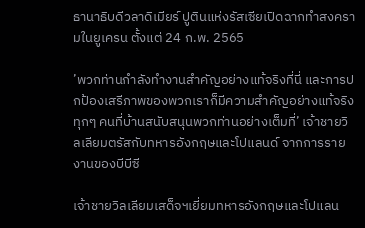ธานาธิบดีวลาดิเมียร์ ปูตินแห่งรัสเซียเปิดฉากทำสงครามในยูเครน ตั้งแต่ 24 ก.พ. 2565

’พวกท่านกำลังทำงานสำคัญอย่างแท้จริงที่นี่ และการปกป้องเสรีภาพของพวกเราก็มีความสำคัญอย่างแท้จริง ทุกๆ คนที่บ้านสนับสนุนพวกท่านอย่างเต็มที่’ เจ้าชายวิลเลียมตรัสกับทหารอังกฤษและโปแลนด์ จากการรายงานของบีบีซี

เจ้าชายวิลเลียมเสด็จฯเยี่ยมทหารอังกฤษและโปแลน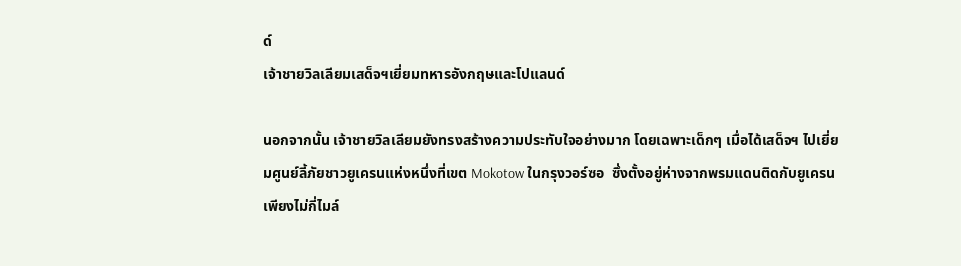ด์
เจ้าชายวิลเลียมเสด็จฯเยี่ยมทหารอังกฤษและโปแลนด์

นอกจากนั้น เจ้าชายวิลเลียมยังทรงสร้างความประทับใจอย่างมาก โดยเฉพาะเด็กๆ เมื่อได้เสด็จฯ ไปเยี่ยมศูนย์ลี้ภัยชาวยูเครนแห่งหนึ่งที่เขต Mokotow ในกรุงวอร์ซอ  ซึ่งตั้งอยู่ห่างจากพรมแดนติดกับยูเครนเพียงไม่กี่ไมล์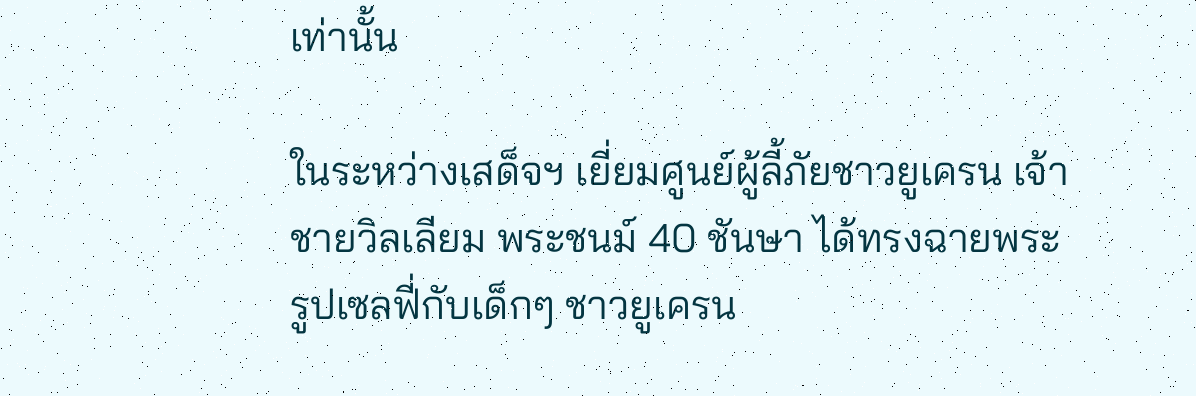เท่านั้น

ในระหว่างเสด็จฯ เยี่ยมศูนย์ผู้ลี้ภัยชาวยูเครน เจ้าชายวิลเลียม พระชนม์ 40 ชันษา ได้ทรงฉายพระรูปเซลฟี่กับเด็กๆ ชาวยูเครน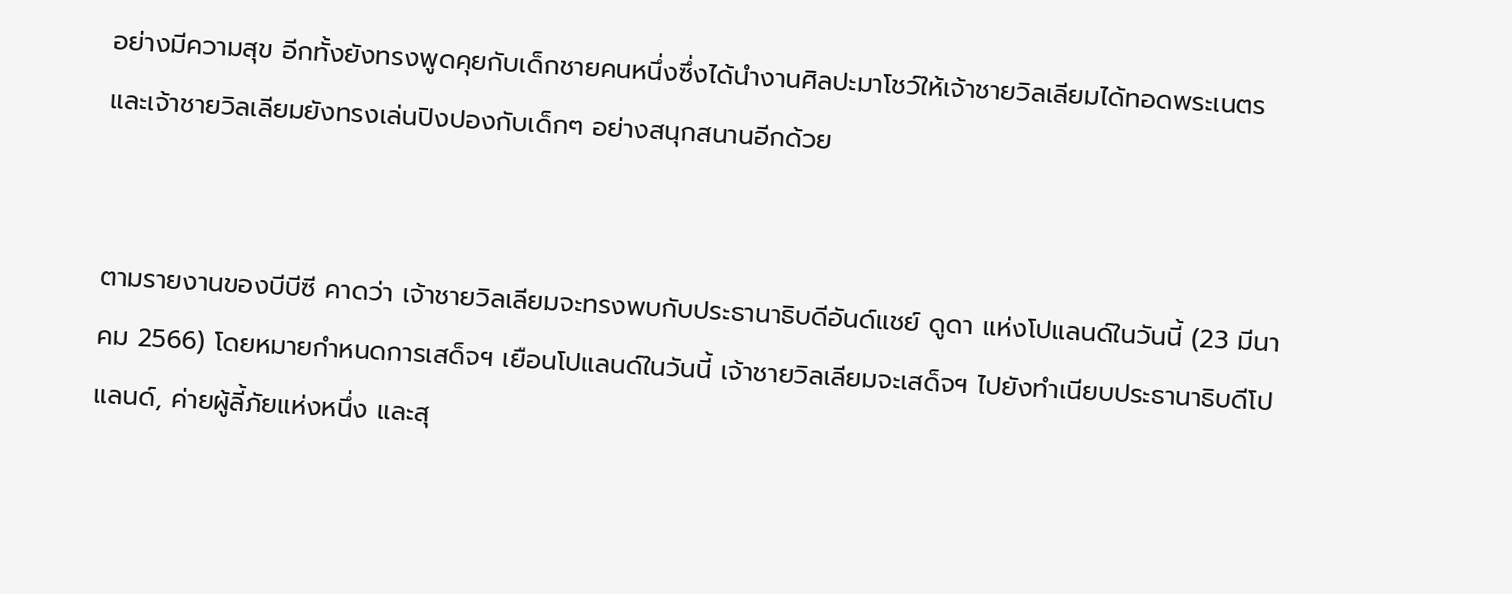อย่างมีความสุข อีกทั้งยังทรงพูดคุยกับเด็กชายคนหนึ่งซึ่งได้นำงานศิลปะมาโชว์ให้เจ้าชายวิลเลียมได้ทอดพระเนตร และเจ้าชายวิลเลียมยังทรงเล่นปิงปองกับเด็กๆ อย่างสนุกสนานอีกด้วย


ตามรายงานของบีบีซี คาดว่า เจ้าชายวิลเลียมจะทรงพบกับประธานาธิบดีอันด์แชย์ ดูดา แห่งโปแลนด์ในวันนี้ (23 มีนาคม 2566) โดยหมายกำหนดการเสด็จฯ เยือนโปแลนด์ในวันนี้ เจ้าชายวิลเลียมจะเสด็จฯ ไปยังทำเนียบประธานาธิบดีโปแลนด์, ค่ายผู้ลี้ภัยแห่งหนึ่ง และสุ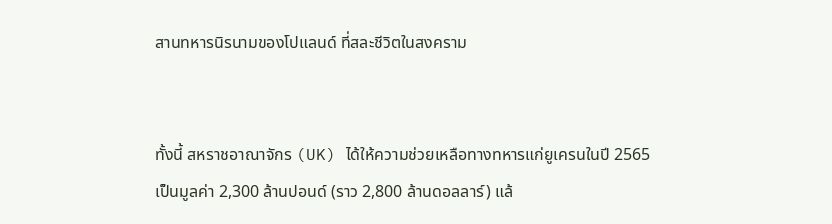สานทหารนิรนามของโปแลนด์ ที่สละชีวิตในสงคราม


ทั้งนี้ สหราชอาณาจักร (UK) ได้ให้ความช่วยเหลือทางทหารแก่ยูเครนในปี 2565 เป็นมูลค่า 2,300 ล้านปอนด์ (ราว 2,800 ล้านดอลลาร์) แล้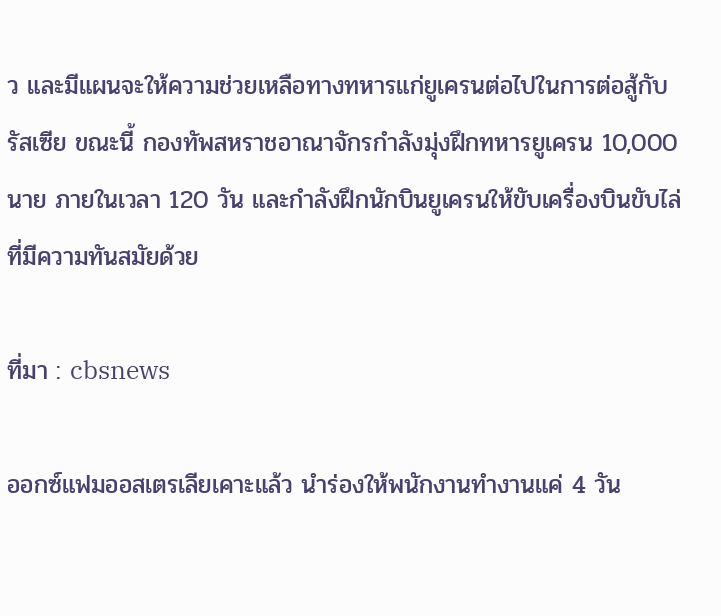ว และมีแผนจะให้ความช่วยเหลือทางทหารแก่ยูเครนต่อไปในการต่อสู้กับรัสเซีย ขณะนี้ กองทัพสหราชอาณาจักรกำลังมุ่งฝึกทหารยูเครน 10,000 นาย ภายในเวลา 120 วัน และกำลังฝึกนักบินยูเครนให้ขับเครื่องบินขับไล่ที่มีความทันสมัยด้วย

ที่มา : cbsnews

ออกซ์แฟมออสเตรเลียเคาะแล้ว นำร่องให้พนักงานทำงานแค่ 4 วัน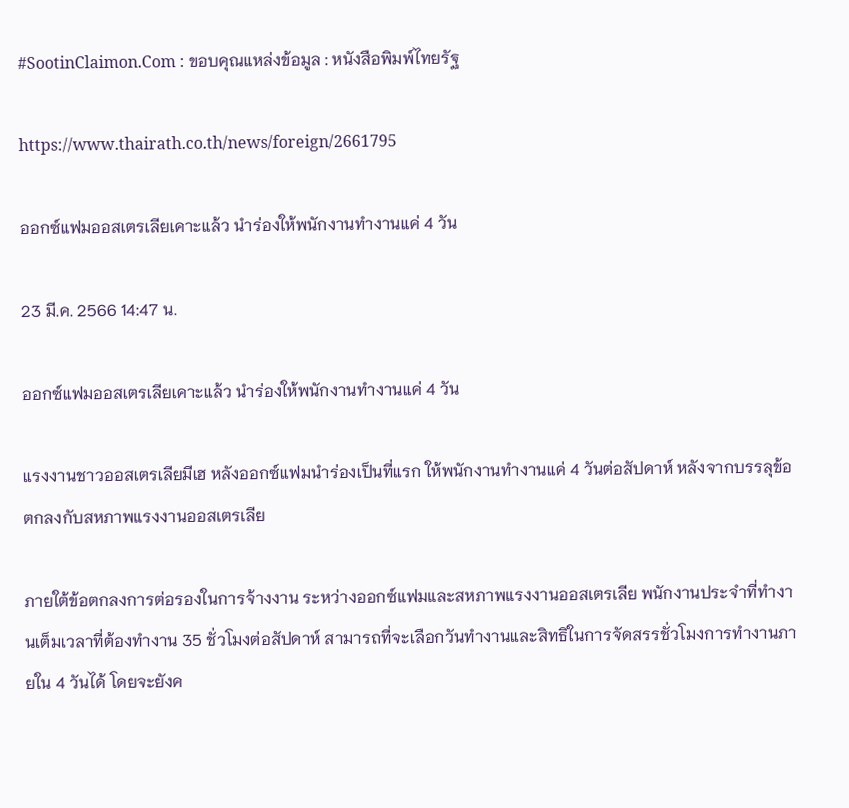#SootinClaimon.Com : ขอบคุณแหล่งข้อมูล : หนังสือพิมพ์ไทยรัฐ

https://www.thairath.co.th/news/foreign/2661795

ออกซ์แฟมออสเตรเลียเคาะแล้ว นำร่องให้พนักงานทำงานแค่ 4 วัน

23 มี.ค. 2566 14:47 น.

ออกซ์แฟมออสเตรเลียเคาะแล้ว นำร่องให้พนักงานทำงานแค่ 4 วัน

แรงงานชาวออสเตรเลียมีเฮ หลังออกซ์แฟมนำร่องเป็นที่แรก ให้พนักงานทำงานแค่ 4 วันต่อสัปดาห์ หลังจากบรรลุข้อตกลงกับสหภาพแรงงานออสเตรเลีย

ภายใต้ข้อตกลงการต่อรองในการจ้างงาน ระหว่างออกซ์แฟมและสหภาพแรงงานออสเตรเลีย พนักงานประจำที่ทำงานเต็มเวลาที่ต้องทำงาน 35 ชั่วโมงต่อสัปดาห์ สามารถที่จะเลือกวันทำงานและสิทธิในการจัดสรรชั่วโมงการทำงานภายใน 4 วันได้ โดยจะยังค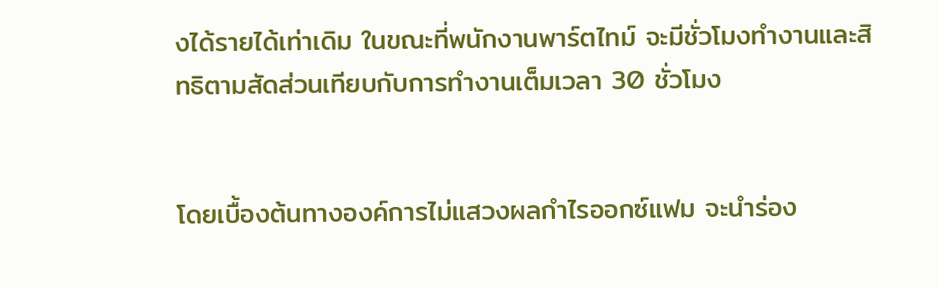งได้รายได้เท่าเดิม ในขณะที่พนักงานพาร์ตไทม์ จะมีชั่วโมงทำงานและสิทธิตามสัดส่วนเทียบกับการทำงานเต็มเวลา 30 ชั่วโมง


โดยเบื้องต้นทางองค์การไม่แสวงผลกำไรออกซ์แฟม จะนำร่อง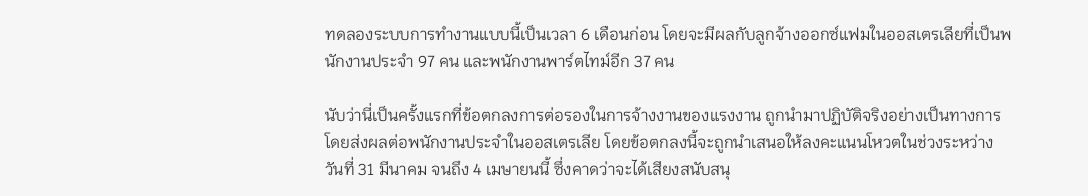ทดลองระบบการทำงานแบบนี้เป็นเวลา 6 เดือนก่อน โดยจะมีผลกับลูกจ้างออกซ์แฟมในออสเตรเลียที่เป็นพนักงานประจำ 97 คน และพนักงานพาร์ตไทม์อีก 37 คน

นับว่านี่เป็นครั้งแรกที่ข้อตกลงการต่อรองในการจ้างงานของแรงงาน ถูกนำมาปฏิบัติจริงอย่างเป็นทางการ โดยส่งผลต่อพนักงานประจำในออสเตรเลีย โดยข้อตกลงนี้จะถูกนำเสนอให้ลงคะแนนโหวตในช่วงระหว่างวันที่ 31 มีนาคม จนถึง 4 เมษายนนี้ ซึ่งคาดว่าจะได้เสียงสนับสนุ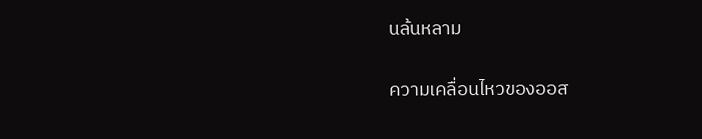นล้นหลาม

ความเคลื่อนไหวของออส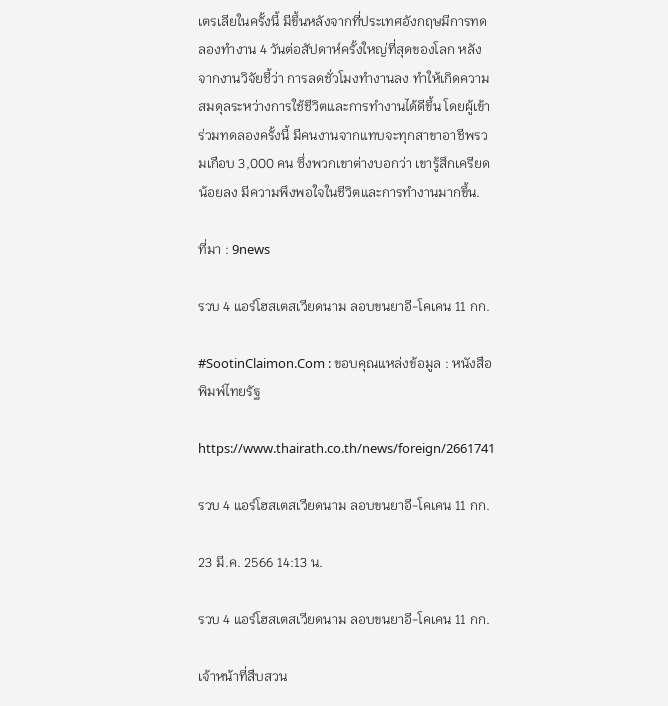เตรเลียในครั้งนี้ มีขึ้นหลังจากที่ประเทศอังกฤษมีการทดลองทำงาน 4 วันต่อสัปดาห์ครั้งใหญ่ที่สุดของโลก หลังจากงานวิจัยชี้ว่า การลดชั่วโมงทำงานลง ทำให้เกิดความสมดุลระหว่างการใช้ชีวิตและการทำงานได้ดีขึ้น โดยผู้เข้าร่วมทดลองครั้งนี้ มีคนงานจากแทบจะทุกสาขาอาชีพรวมเกือบ 3,000 คน ซึ่งพวกเขาต่างบอกว่า เขารู้สึกเครียดน้อยลง มีความพึงพอใจในชีวิตและการทำงานมากขึ้น.

ที่มา : 9news

รวบ 4 แอร์โฮสเตสเวียดนาม ลอบขนยาอี-โคเคน 11 กก.

#SootinClaimon.Com : ขอบคุณแหล่งข้อมูล : หนังสือพิมพ์ไทยรัฐ

https://www.thairath.co.th/news/foreign/2661741

รวบ 4 แอร์โฮสเตสเวียดนาม ลอบขนยาอี-โคเคน 11 กก.

23 มี.ค. 2566 14:13 น.

รวบ 4 แอร์โฮสเตสเวียดนาม ลอบขนยาอี-โคเคน 11 กก.

เจ้าหน้าที่สืบสวน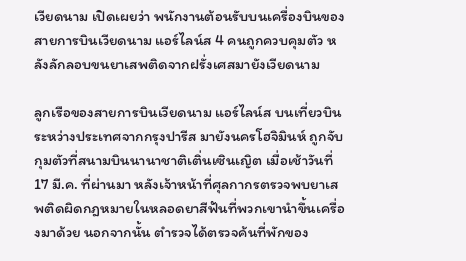เวียดนาม เปิดเผยว่า พนักงานต้อนรับบนเครื่องบินของสายการบินเวียดนาม แอร์ไลน์ส 4 คนถูกควบคุมตัว หลังลักลอบขนยาเสพติดจากฝรั่งเศสมายังเวียดนาม

ลูกเรือของสายการบินเวียดนาม แอร์ไลน์ส บนเที่ยวบินระหว่างประเทศจากกรุงปารีส มายังนครโฮจิมินห์ ถูกจับกุมตัวที่สนามบินนานาชาติเติ่นเซินเญิต เมื่อเช้าวันที่ 17 มี.ค. ที่ผ่านมา หลังเจ้าหน้าที่ศุลกากรตรวจพบยาเสพติดผิดกฎหมายในหลอดยาสีฟันที่พวกเขานำขึ้นเครื่องมาด้วย นอกจากนั้น ตำรวจได้ตรวจค้นที่พักของ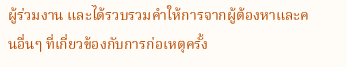ผู้ร่วมงาน และได้รวบรวมคำให้การจากผู้ต้องหาและคนอื่นๆ ที่เกี่ยวข้องกับการก่อเหตุครั้ง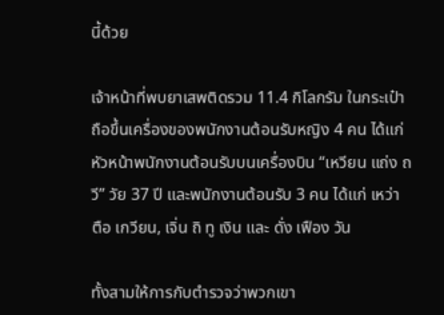นี้ด้วย

เจ้าหน้าที่พบยาเสพติดรวม 11.4 กิโลกรัม ในกระเป๋าถือขึ้นเครื่องของพนักงานต้อนรับหญิง 4 คน ได้แก่ หัวหน้าพนักงานต้อนรับบนเครื่องบิน “เหวียน แถ่ง ถวี” วัย 37 ปี และพนักงานต้อนรับ 3 คน ได้แก่ เหว่า ตือ เกวียน, เจิ่น ถิ ทู เงิน และ ดั่ง เฟือง วัน

ทั้งสามให้การกับตำรวจว่าพวกเขา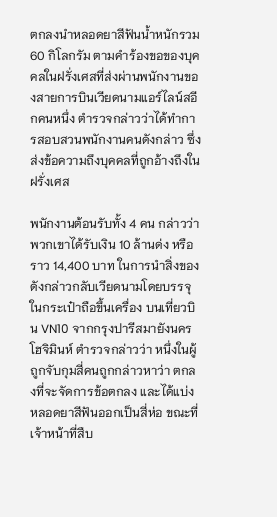ตกลงนำหลอดยาสีฟันน้ำหนักรวม 60 กิโลกรัม ตามคำร้องขอของบุคคลในฝรั่งเศสที่ส่งผ่านพนักงานของสายการบินเวียดนามแอร์ไลน์สอีกคนหนึ่ง ตำรวจกล่าวว่าได้ทำการสอบสวนพนักงานคนดังกล่าว ซึ่งส่งข้อความถึงบุคคลที่ถูกอ้างถึงในฝรั่งเศส

พนักงานต้อนรับทั้ง 4 คน กล่าวว่า พวกเขาได้รับเงิน 10 ล้านด่ง หรือราว 14,400 บาท ในการนำสิ่งของดังกล่าวกลับเวียดนามโดยบรรจุในกระเป๋าถือขึ้นเครื่อง บนเที่ยวบิน VN10 จากกรุงปารีสมายังนครโฮจิมินห์ ตำรวจกล่าวว่า หนึ่งในผู้ถูกจับกุมสี่คนถูกกล่าวหาว่า ตกลงที่จะจัดการข้อตกลง และได้แบ่งหลอดยาสีฟันออกเป็นสี่ห่อ ขณะที่เจ้าหน้าที่สืบ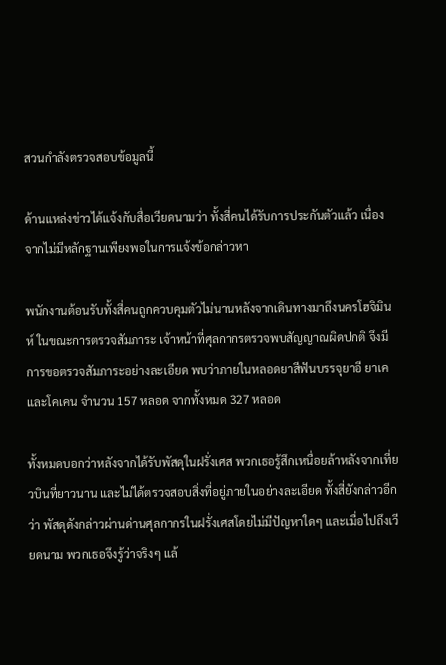สวนกำลังตรวจสอบข้อมูลนี้

ด้านแหล่งข่าวได้แจ้งกับสื่อเวียดนามว่า ทั้งสี่คนได้รับการประกันตัวแล้ว เนื่องจากไม่มีหลักฐานเพียงพอในการแจ้งข้อกล่าวหา

พนักงานต้อนรับทั้งสี่คนถูกควบคุมตัวไม่นานหลังจากเดินทางมาถึงนครโฮจิมินห์ ในขณะการตรวจสัมภาระ เจ้าหน้าที่ศุลกากรตรวจพบสัญญาณผิดปกติ จึงมีการขอตรวจสัมภาระอย่างละเอียด พบว่าภายในหลอดยาสีฟันบรรจุยาอี ยาเค และโคเคน จำนวน 157 หลอด จากทั้งหมด 327 หลอด

ทั้งหมดบอกว่าหลังจากได้รับพัสดุในฝรั่งเศส พวกเธอรู้สึกเหนื่อยล้าหลังจากเที่ยวบินที่ยาวนาน และไม่ได้ตรวจสอบสิ่งที่อยู่ภายในอย่างละเอียด ทั้งสี่ยังกล่าวอีกว่า พัสดุดังกล่าวผ่านด่านศุลกากรในฝรั่งเศสโดยไม่มีปัญหาใดๆ และเมื่อไปถึงเวียดนาม พวกเธอจึงรู้ว่าจริงๆ แล้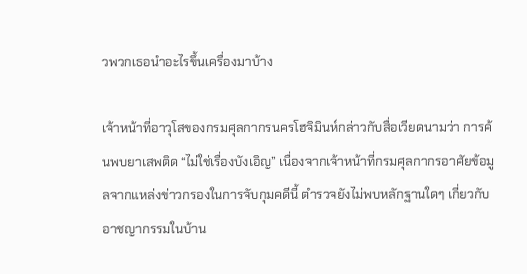วพวกเธอนำอะไรขึ้นเครื่องมาบ้าง

เจ้าหน้าที่อาวุโสของกรมศุลกากรนครโฮจิมินห์กล่าวกับสื่อเวียดนามว่า การค้นพบยาเสพติด “ไม่ใช่เรื่องบังเอิญ” เนื่องจากเจ้าหน้าที่กรมศุลกากรอาศัยข้อมูลจากแหล่งข่าวกรองในการจับกุมคดีนี้ ตำรวจยังไม่พบหลักฐานใดๆ เกี่ยวกับอาชญากรรมในบ้าน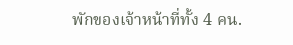พักของเจ้าหน้าที่ทั้ง 4 คน.